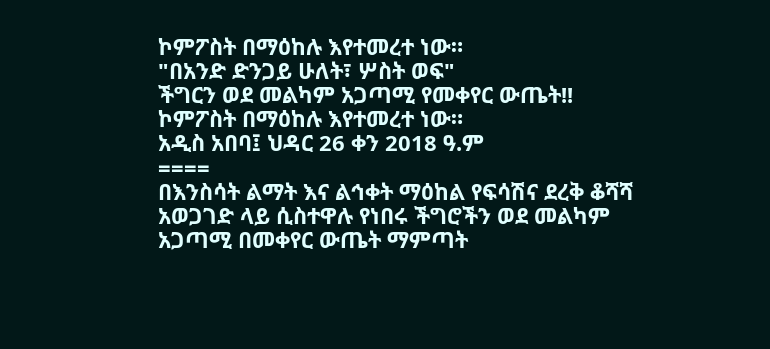ኮምፖስት በማዕከሉ እየተመረተ ነው።
"በአንድ ድንጋይ ሁለት፣ ሦስት ወፍ"
ችግርን ወደ መልካም አጋጣሚ የመቀየር ውጤት!!
ኮምፖስት በማዕከሉ እየተመረተ ነው።
አዲስ አበባ፤ ህዳር 26 ቀን 2018 ዓ.ም
====
በእንስሳት ልማት እና ልኅቀት ማዕከል የፍሳሽና ደረቅ ቆሻሻ አወጋገድ ላይ ሲስተዋሉ የነበሩ ችግሮችን ወደ መልካም አጋጣሚ በመቀየር ውጤት ማምጣት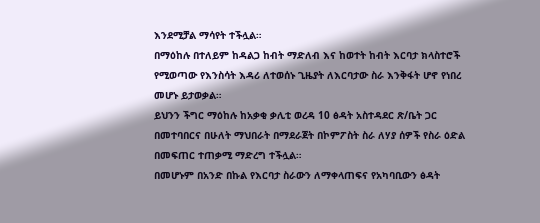እንደሚቻል ማሳየት ተችሏል።
በማዕከሉ በተለይም ከዳልጋ ከብት ማድለብ እና ከወተት ከብት እርባታ ክላስተሮች የሚወጣው የእንስሳት እዳሪ ለተወሰኑ ጊዜያት ለእርባታው ስራ እንቅፋት ሆኖ የነበረ መሆኑ ይታወቃል።
ይህንን ችግር ማዕከሉ ከአቃቂ ቃሊቲ ወረዳ 10 ፅዳት አስተዳደር ጽ/ቤት ጋር በመተባበርና በሁለት ማህበራት በማደራጀት በኮምፖስት ስራ ለሃያ ሰዎች የስራ ዕድል በመፍጠር ተጠቃሚ ማድረግ ተችሏል።
በመሆኑም በአንድ በኩል የእርባታ ስራውን ለማቀላጠፍና የአካባቢውን ፅዳት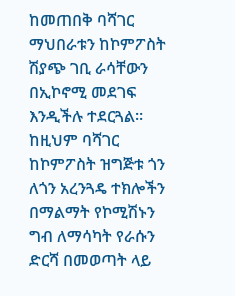ከመጠበቅ ባሻገር ማህበራቱን ከኮምፖስት ሽያጭ ገቢ ራሳቸውን በኢኮኖሚ መደገፍ እንዲችሉ ተደርጓል። ከዚህም ባሻገር ከኮምፖስት ዝግጅቱ ጎን ለጎን አረንጓዴ ተክሎችን በማልማት የኮሚሽኑን ግብ ለማሳካት የራሱን ድርሻ በመወጣት ላይ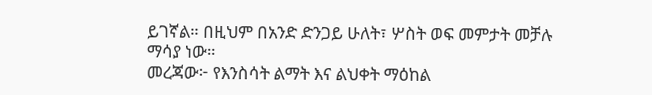ይገኛል። በዚህም በአንድ ድንጋይ ሁለት፣ ሦስት ወፍ መምታት መቻሉ ማሳያ ነው።
መረጃው፦ የእንስሳት ልማት እና ልህቀት ማዕከል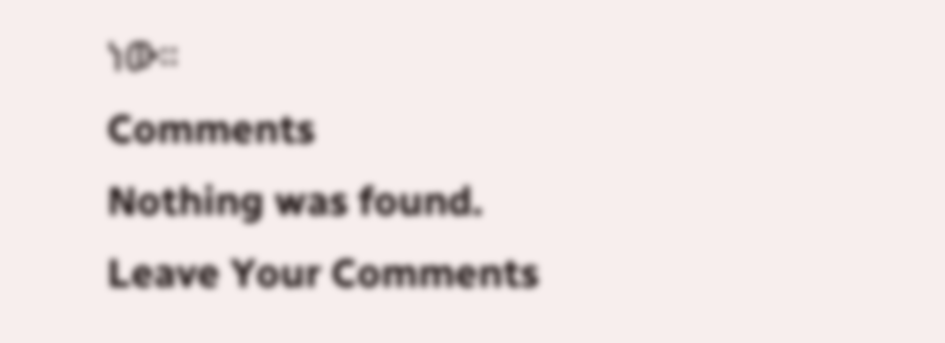ነው።
Comments
Nothing was found.
Leave Your Comments